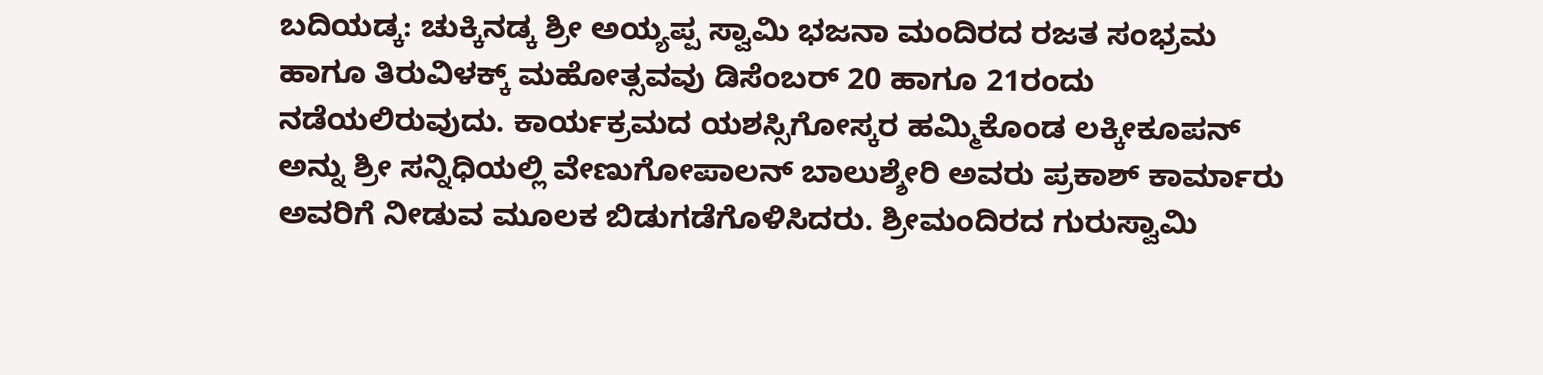ಬದಿಯಡ್ಕ: ಚುಕ್ಕಿನಡ್ಕ ಶ್ರೀ ಅಯ್ಯಪ್ಪ ಸ್ವಾಮಿ ಭಜನಾ ಮಂದಿರದ ರಜತ ಸಂಭ್ರಮ ಹಾಗೂ ತಿರುವಿಳಕ್ಕ್ ಮಹೋತ್ಸವವು ಡಿಸೆಂಬರ್ 20 ಹಾಗೂ 21ರಂದು ನಡೆಯಲಿರುವುದು. ಕಾರ್ಯಕ್ರಮದ ಯಶಸ್ಸಿಗೋಸ್ಕರ ಹಮ್ಮಿಕೊಂಡ ಲಕ್ಕೀಕೂಪನ್ ಅನ್ನು ಶ್ರೀ ಸನ್ನಿಧಿಯಲ್ಲಿ ವೇಣುಗೋಪಾಲನ್ ಬಾಲುಶ್ಶೇರಿ ಅವರು ಪ್ರಕಾಶ್ ಕಾರ್ಮಾರು ಅವರಿಗೆ ನೀಡುವ ಮೂಲಕ ಬಿಡುಗಡೆಗೊಳಿಸಿದರು. ಶ್ರೀಮಂದಿರದ ಗುರುಸ್ವಾಮಿ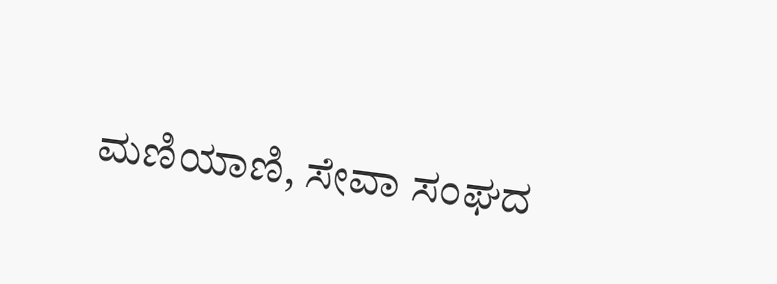ಮಣಿಯಾಣಿ, ಸೇವಾ ಸಂಘದ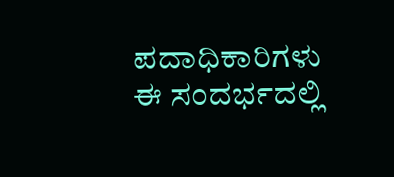ಪದಾಧಿಕಾರಿಗಳು ಈ ಸಂದರ್ಭದಲ್ಲಿ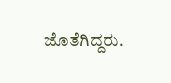ಜೊತೆಗಿದ್ದರು.